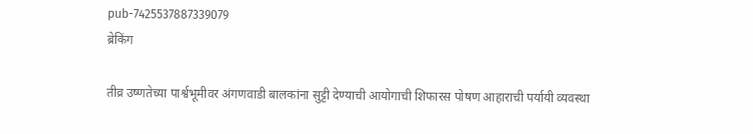pub-7425537887339079
ब्रेकिंग

तीव्र उष्णतेच्या पार्श्वभूमीवर अंगणवाडी बालकांना सुट्टी देण्याची आयोगाची शिफारस पोषण आहाराची पर्यायी व्यवस्था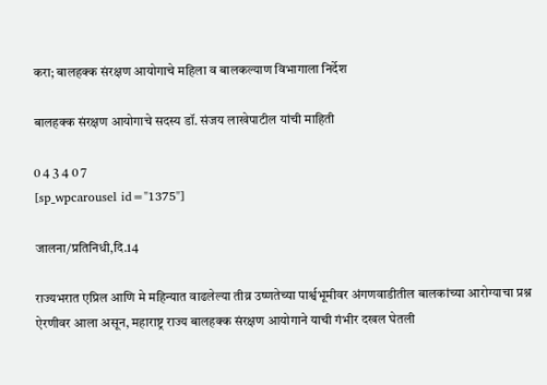करा; बालहक्क संरक्षण आयोगाचे महिला व बालकल्याण विभागाला निर्देश

बालहक्क संरक्षण आयोगाचे सदस्य डॉ. संजय लाखेपाटील यांची माहिती

0 4 3 4 0 7
[sp_wpcarousel id="1375"]

जालना/प्रतिनिधी,दि.14

राज्यभरात एप्रिल आणि मे महिन्यात वाढलेल्या तीव्र उष्णतेच्या पार्श्वभूमीवर अंगणवाडीतील बालकांच्या आरोग्याचा प्रश्न ऐरणीवर आला असून, महाराष्ट्र राज्य बालहक्क संरक्षण आयोगाने याची गंभीर दखल घेतली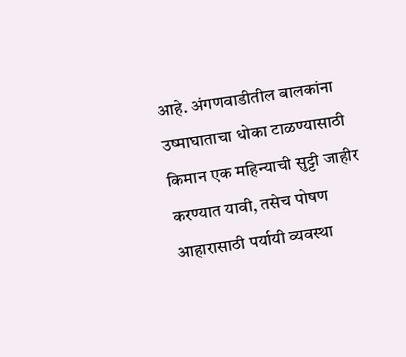आहे. अंगणवाडीतील बालकांना उष्माघाताचा धोका टाळण्यासाठी किमान एक महिन्याची सुट्टी जाहीर करण्यात यावी, तसेच पोषण आहारासाठी पर्यायी व्यवस्था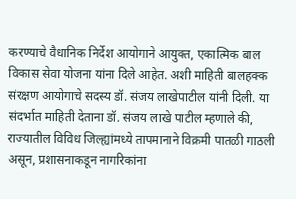करण्याचे वैधानिक निर्देश आयोगाने आयुक्त, एकात्मिक बाल विकास सेवा योजना यांना दिले आहेत. अशी माहिती बालहक्क संरक्षण आयोगाचे सदस्य डॉ. संजय लाखेपाटील यांनी दिली. या संदर्भात माहिती देताना डॉ. संजय लाखे पाटील म्हणाले की, राज्यातील विविध जिल्ह्यांमध्ये तापमानाने विक्रमी पातळी गाठली असून, प्रशासनाकडून नागरिकांना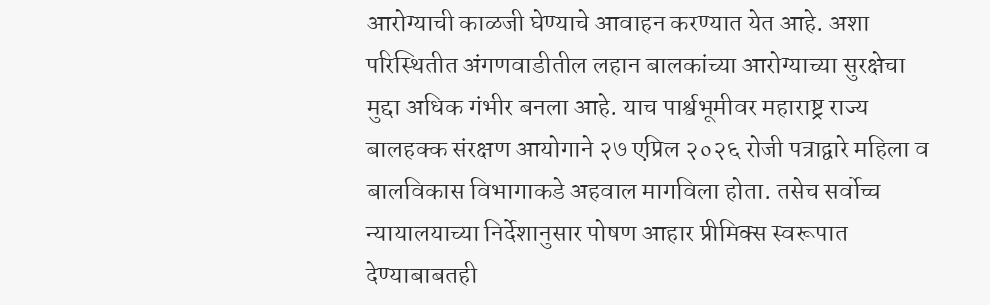आरोग्याची काळजी घेण्याचे आवाहन करण्यात येत आहे. अशा परिस्थितीत अंगणवाडीतील लहान बालकांच्या आरोग्याच्या सुरक्षेचा मुद्दा अधिक गंभीर बनला आहे. याच पार्श्वभूमीवर महाराष्ट्र राज्य बालहक्क संरक्षण आयोगाने २७ एप्रिल २०२६ रोजी पत्राद्वारे महिला व बालविकास विभागाकडे अहवाल मागविला होता. तसेच सर्वोच्च न्यायालयाच्या निर्देशानुसार पोषण आहार प्रीमिक्स स्वरूपात देण्याबाबतही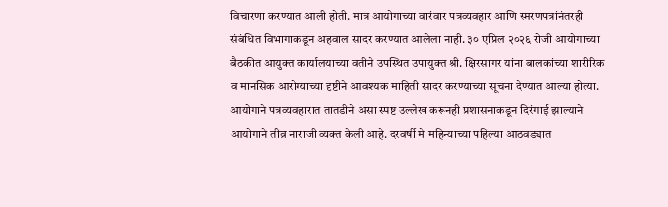विचारणा करण्यात आली होती. मात्र आयोगाच्या वारंवार पत्रव्यवहार आणि स्मरणपत्रांनंतरही संबंधित विभागाकडून अहवाल सादर करण्यात आलेला नाही. ३० एप्रिल २०२६ रोजी आयोगाच्या बैठकीत आयुक्त कार्यालयाच्या वतीने उपस्थित उपायुक्त श्री. क्षिरसागर यांना बालकांच्या शारीरिक व मानसिक आरोग्याच्या दृष्टीने आवश्यक माहिती सादर करण्याच्या सूचना देण्यात आल्या होत्या. आयोगाने पत्रव्यवहारात तातडीने असा स्पष्ट उल्लेख करूनही प्रशासनाकडून दिरंगाई झाल्याने आयोगाने तीव्र नाराजी व्यक्त केली आहे. दरवर्षी मे महिन्याच्या पहिल्या आठवड्यात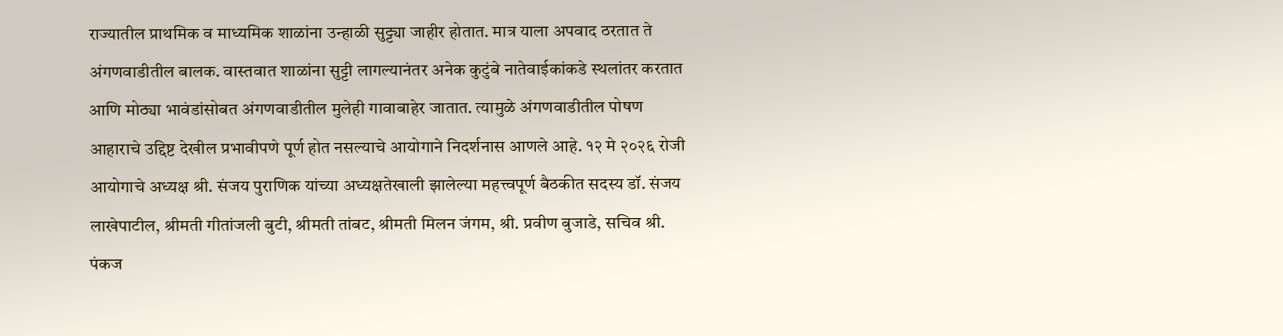राज्यातील प्राथमिक व माध्यमिक शाळांना उन्हाळी सुट्ट्या जाहीर होतात. मात्र याला अपवाद ठरतात ते अंगणवाडीतील बालक. वास्तवात शाळांना सुट्टी लागल्यानंतर अनेक कुटुंबे नातेवाईकांकडे स्थलांतर करतात आणि मोठ्या भावंडांसोबत अंगणवाडीतील मुलेही गावाबाहेर जातात. त्यामुळे अंगणवाडीतील पोषण आहाराचे उद्दिष्ट देखील प्रभावीपणे पूर्ण होत नसल्याचे आयोगाने निदर्शनास आणले आहे. १२ मे २०२६ रोजी आयोगाचे अध्यक्ष श्री. संजय पुराणिक यांच्या अध्यक्षतेखाली झालेल्या महत्त्वपूर्ण बैठकीत सदस्य डॉ. संजय लाखेपाटील, श्रीमती गीतांजली बुटी, श्रीमती तांबट, श्रीमती मिलन जंगम, श्री. प्रवीण बुजाडे, सचिव श्री. पंकज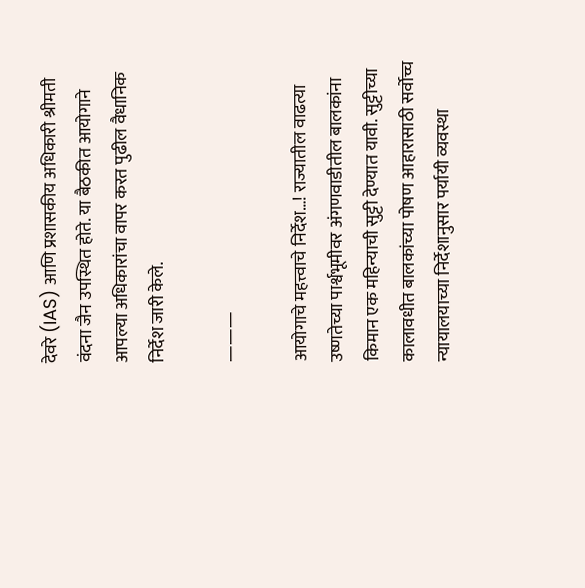देवरे (IAS) आणि प्रशासकीय अधिकारी श्रीमती वंदना जैन उपस्थित होते. या बैठकीत आयोगाने आपल्या अधिकारांचा वापर करत पुढील वैधानिक निर्देश जारी केले.

———

आयोगाचे महत्त्वाचे निर्देश…! राज्यातील वाढत्या उष्णतेच्या पार्श्वभूमीवर अंगणवाडीतील बालकांना किमान एक महिन्याची सुट्टी देण्यात यावी. सुट्टीच्या कालावधीत बालकांच्या पोषण आहारासाठी सर्वोच्च न्यायालयाच्या निर्देशानुसार पर्यायी व्यवस्था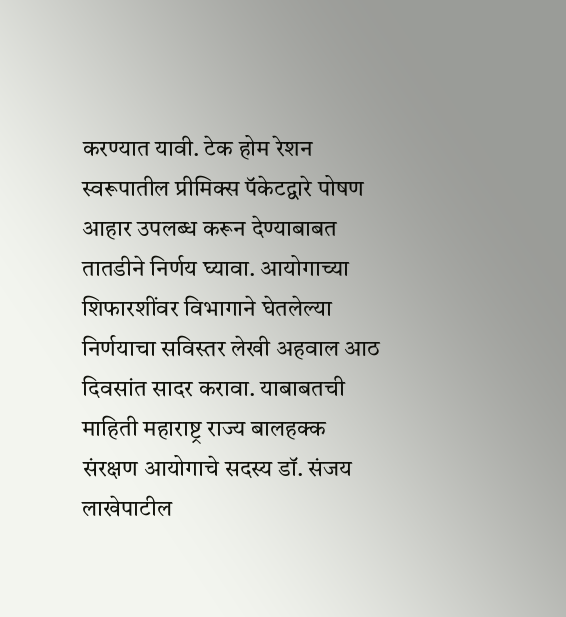करण्यात यावी. टेक होम रेशन स्वरूपातील प्रीमिक्स पॅकेटद्वारे पोषण आहार उपलब्ध करून देण्याबाबत तातडीने निर्णय घ्यावा. आयोगाच्या शिफारशींवर विभागाने घेतलेल्या निर्णयाचा सविस्तर लेखी अहवाल आठ दिवसांत सादर करावा. याबाबतची माहिती महाराष्ट्र राज्य बालहक्क संरक्षण आयोगाचे सदस्य डॉ. संजय लाखेपाटील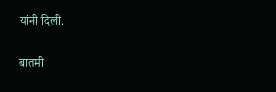यांनी दिली.

बातमी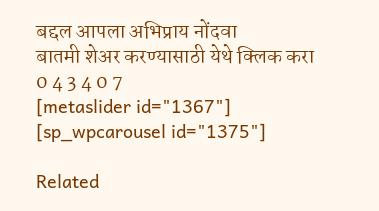बद्दल आपला अभिप्राय नोंदवा
बातमी शेअर करण्यासाठी येथे क्लिक करा
0 4 3 4 0 7
[metaslider id="1367"]
[sp_wpcarousel id="1375"]

Related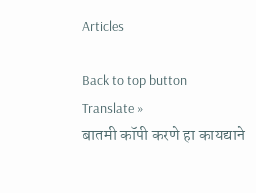Articles

Back to top button
Translate »
बातमी कॉपी करणे हा कायद्याने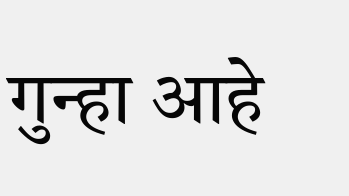गुन्हा आहे